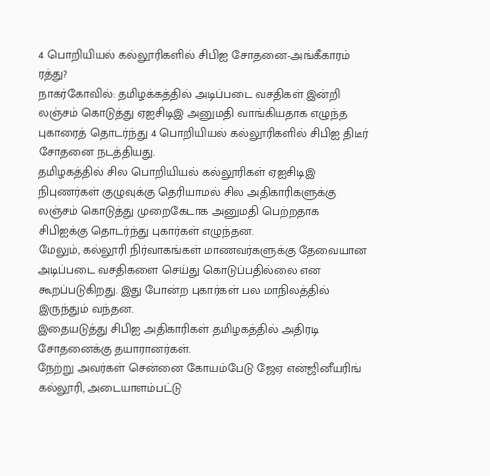4 பொறியியல் கல்லூரிகளில் சிபிஐ சோதனை-அங்கீகாரம் ரத்து?
நாகர்கோவில்: தமிழக்கத்தில் அடிப்படை வசதிகள் இன்றி லஞ்சம் கொடுத்து ஏஐசிடிஇ அனுமதி வாங்கியதாக எழுந்த புகாரைத் தொடர்ந்து 4 பொறியியல் கல்லூரிகளில் சிபிஐ திடீர் சோதனை நடத்தியது.
தமிழகத்தில் சில பொறியியல் கல்லூரிகள் ஏஐசிடிஇ நிபுணர்கள் குழுவுக்கு தெரியாமல் சில அதிகாரிகளுக்கு லஞ்சம் கொடுத்து முறைகேடாக அனுமதி பெற்றதாக சிபிஐக்கு தொடர்ந்து புகார்கள் எழுந்தன.
மேலும், கல்லூரி நிர்வாகங்கள் மாணவர்களுக்கு தேவையான அடிப்படை வசதிகளை செய்து கொடுப்பதில்லை என கூறப்படுகிறது. இது போன்ற புகார்கள் பல மாநிலத்தில் இருந்தும் வந்தன.
இதையடுத்து சிபிஐ அதிகாரிகள் தமிழகத்தில் அதிரடி சோதனைக்கு தயாரானர்கள்.
நேற்று அவர்கள் சென்னை கோயம்பேடு ஜேஏ என்ஜினீயரிங் கல்லூரி, அடையாளம்பட்டு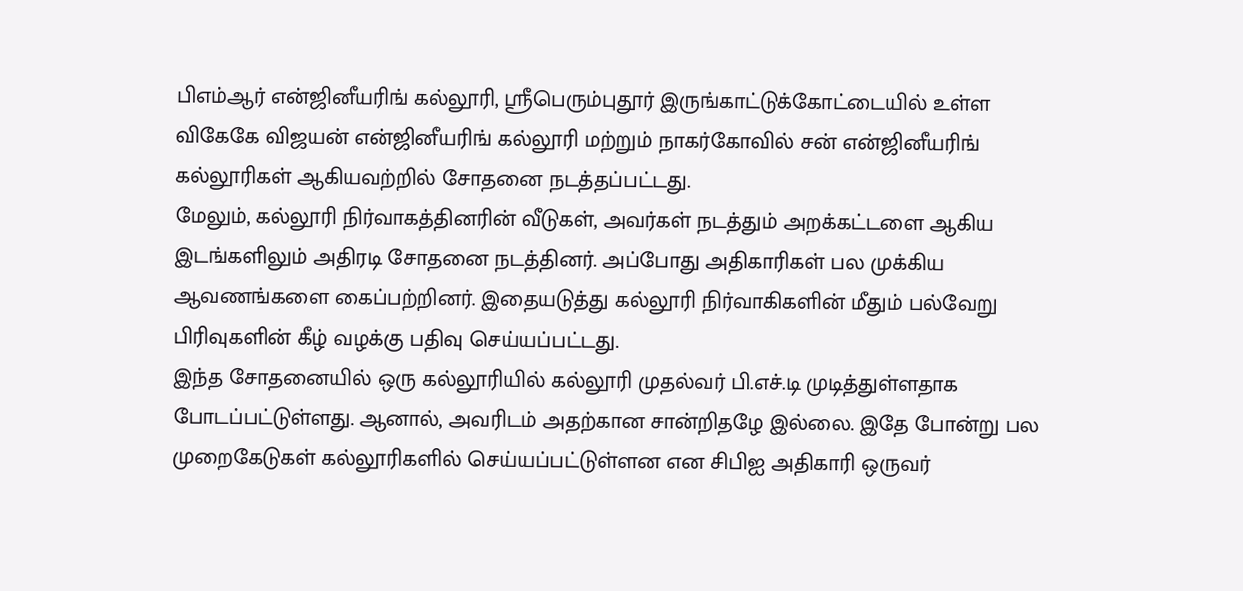பிஎம்ஆர் என்ஜினீயரிங் கல்லூரி, ஸ்ரீபெரும்புதூர் இருங்காட்டுக்கோட்டையில் உள்ள விகேகே விஜயன் என்ஜினீயரிங் கல்லூரி மற்றும் நாகர்கோவில் சன் என்ஜினீயரிங் கல்லூரிகள் ஆகியவற்றில் சோதனை நடத்தப்பட்டது.
மேலும், கல்லூரி நிர்வாகத்தினரின் வீடுகள், அவர்கள் நடத்தும் அறக்கட்டளை ஆகிய இடங்களிலும் அதிரடி சோதனை நடத்தினர். அப்போது அதிகாரிகள் பல முக்கிய ஆவணங்களை கைப்பற்றினர். இதையடுத்து கல்லூரி நிர்வாகிகளின் மீதும் பல்வேறு பிரிவுகளின் கீழ் வழக்கு பதிவு செய்யப்பட்டது.
இந்த சோதனையில் ஒரு கல்லூரியில் கல்லூரி முதல்வர் பி.எச்.டி முடித்துள்ளதாக போடப்பட்டுள்ளது. ஆனால், அவரிடம் அதற்கான சான்றிதழே இல்லை. இதே போன்று பல முறைகேடுகள் கல்லூரிகளில் செய்யப்பட்டுள்ளன என சிபிஐ அதிகாரி ஒருவர்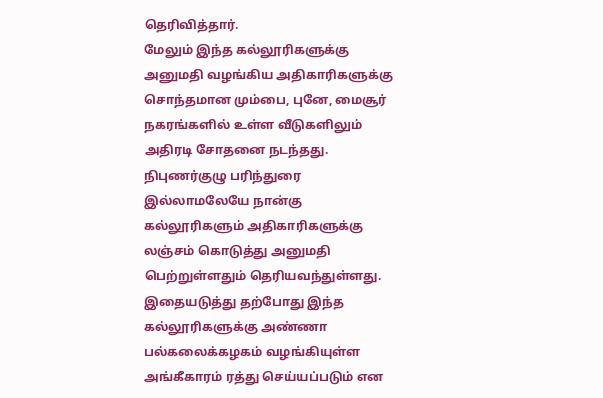தெரிவித்தார்.
மேலும் இந்த கல்லூரிகளுக்கு அனுமதி வழங்கிய அதிகாரிகளுக்கு சொந்தமான மும்பை, புனே, மைசூர் நகரங்களில் உள்ள வீடுகளிலும் அதிரடி சோதனை நடந்தது.
நிபுணர்குழு பரிந்துரை இல்லாமலேயே நான்கு கல்லூரிகளும் அதிகாரிகளுக்கு லஞ்சம் கொடுத்து அனுமதி பெற்றுள்ளதும் தெரியவந்துள்ளது. இதையடுத்து தற்போது இந்த கல்லூரிகளுக்கு அண்ணா பல்கலைக்கழகம் வழங்கியுள்ள அங்கீகாரம் ரத்து செய்யப்படும் என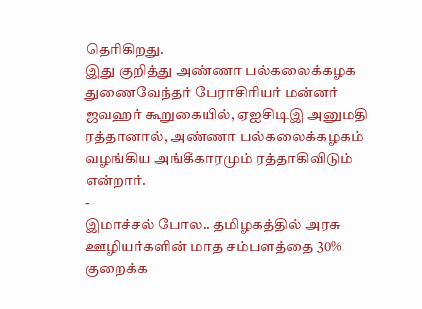தெரிகிறது.
இது குறித்து அண்ணா பல்கலைக்கழக துணைவேந்தர் பேராசிரியர் மன்னர் ஜவஹர் கூறுகையில், ஏஐசிடிஇ அனுமதி ரத்தானால், அண்ணா பல்கலைக்கழகம் வழங்கிய அங்கீகாரமும் ரத்தாகிவிடும் என்றார்.
-
இமாச்சல் போல.. தமிழகத்தில் அரசு ஊழியர்களின் மாத சம்பளத்தை 30% குறைக்க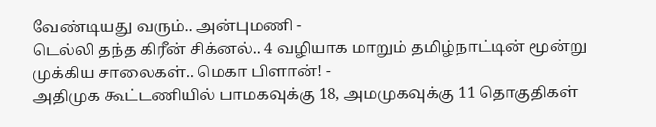வேண்டியது வரும்.. அன்புமணி -
டெல்லி தந்த கிரீன் சிக்னல்.. 4 வழியாக மாறும் தமிழ்நாட்டின் மூன்று முக்கிய சாலைகள்.. மெகா பிளான்! -
அதிமுக கூட்டணியில் பாமகவுக்கு 18, அமமுகவுக்கு 11 தொகுதிகள்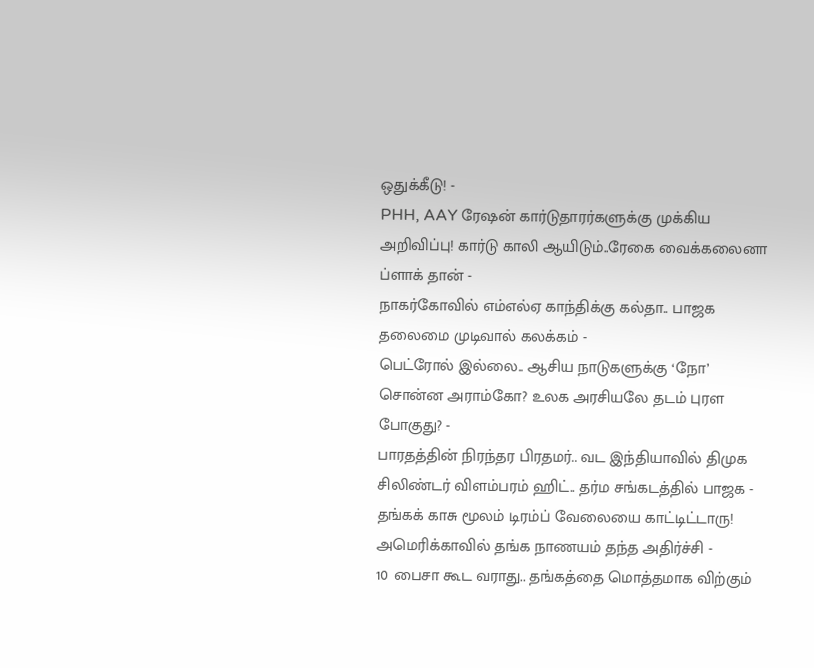ஒதுக்கீடு! -
PHH, AAY ரேஷன் கார்டுதாரர்களுக்கு முக்கிய அறிவிப்பு! கார்டு காலி ஆயிடும்..ரேகை வைக்கலைனா ப்ளாக் தான் -
நாகர்கோவில் எம்எல்ஏ காந்திக்கு கல்தா.. பாஜக தலைமை முடிவால் கலக்கம் -
பெட்ரோல் இல்லை.. ஆசிய நாடுகளுக்கு ‘நோ’ சொன்ன அராம்கோ? உலக அரசியலே தடம் புரள போகுது? -
பாரதத்தின் நிரந்தர பிரதமர்.. வட இந்தியாவில் திமுக சிலிண்டர் விளம்பரம் ஹிட்.. தர்ம சங்கடத்தில் பாஜக -
தங்கக் காசு மூலம் டிரம்ப் வேலையை காட்டிட்டாரு! அமெரிக்காவில் தங்க நாணயம் தந்த அதிர்ச்சி -
10 பைசா கூட வராது.. தங்கத்தை மொத்தமாக விற்கும்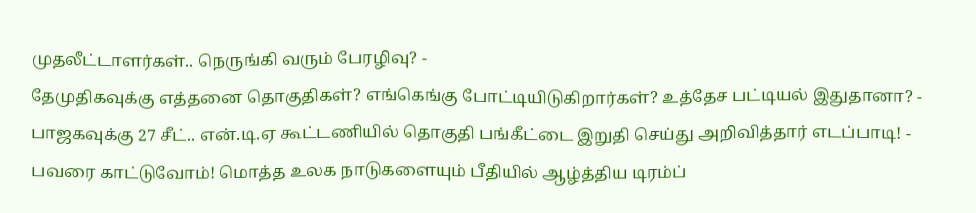முதலீட்டாளர்கள்.. நெருங்கி வரும் பேரழிவு? -
தேமுதிகவுக்கு எத்தனை தொகுதிகள்? எங்கெங்கு போட்டியிடுகிறார்கள்? உத்தேச பட்டியல் இதுதானா? -
பாஜகவுக்கு 27 சீட்.. என்.டி.ஏ கூட்டணியில் தொகுதி பங்கீட்டை இறுதி செய்து அறிவித்தார் எடப்பாடி! -
பவரை காட்டுவோம்! மொத்த உலக நாடுகளையும் பீதியில் ஆழ்த்திய டிரம்ப்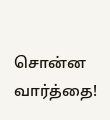சொன்ன வார்த்தை!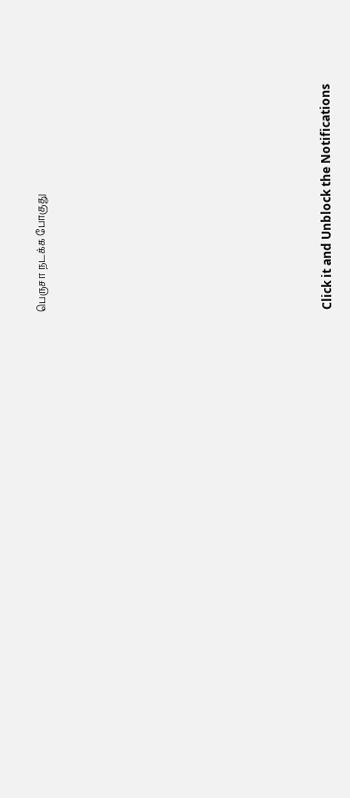பெருசா நடக்க போகுது












Click it and Unblock the Notifications